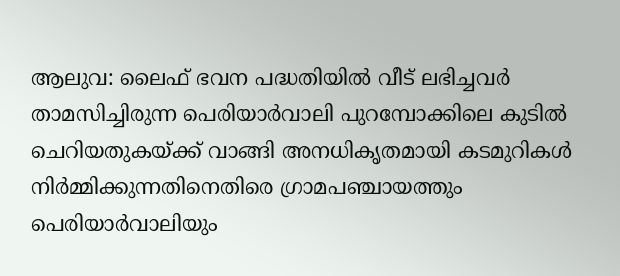ആലുവ: ലൈഫ് ഭവന പദ്ധതിയിൽ വീട് ലഭിച്ചവർ താമസിച്ചിരുന്ന പെരിയാർവാലി പുറമ്പോക്കിലെ കുടിൽ ചെറിയതുകയ്ക്ക് വാങ്ങി അനധികൃതമായി കടമുറികൾ നിർമ്മിക്കുന്നതിനെതിരെ ഗ്രാമപഞ്ചായത്തും പെരിയാർവാലിയും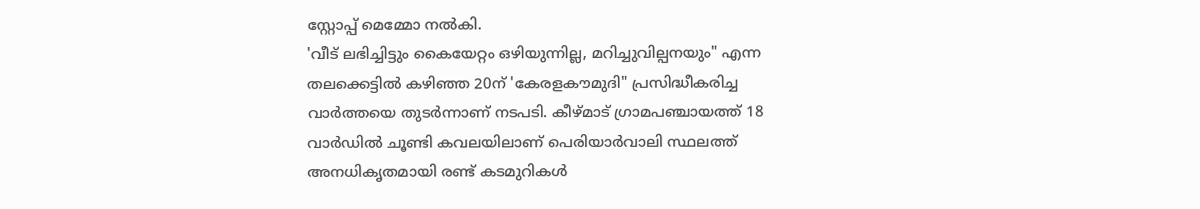സ്റ്റോപ്പ് മെമ്മോ നൽകി.
'വീട് ലഭിച്ചിട്ടും കൈയേറ്റം ഒഴിയുന്നില്ല, മറിച്ചുവില്പനയും" എന്ന തലക്കെട്ടിൽ കഴിഞ്ഞ 20ന് 'കേരളകൗമുദി" പ്രസിദ്ധീകരിച്ച വാർത്തയെ തുടർന്നാണ് നടപടി. കീഴ്മാട് ഗ്രാമപഞ്ചായത്ത് 18 വാർഡിൽ ചൂണ്ടി കവലയിലാണ് പെരിയാർവാലി സ്ഥലത്ത് അനധികൃതമായി രണ്ട് കടമുറികൾ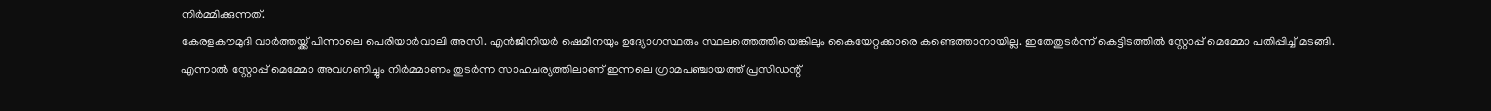നിർമ്മിക്കുന്നത്.
കേരളകൗമുദി വാർത്തയ്ക്ക് പിന്നാലെ പെരിയാർവാലി അസി. എൻജിനിയർ ഷെമീനയും ഉദ്യോഗസ്ഥരും സ്ഥലത്തെത്തിയെങ്കിലും കൈയേറ്റക്കാരെ കണ്ടെത്താനായില്ല. ഇതേതുടർന്ന് കെട്ടിടത്തിൽ സ്റ്റോപ്പ് മെമ്മോ പതിപ്പിച്ച് മടങ്ങി.
എന്നാൽ സ്റ്റോപ്പ് മെമ്മോ അവഗണിച്ചും നിർമ്മാണം തുടർന്ന സാഹചര്യത്തിലാണ് ഇന്നലെ ഗ്രാമപഞ്ചായത്ത് പ്രസിഡന്റ്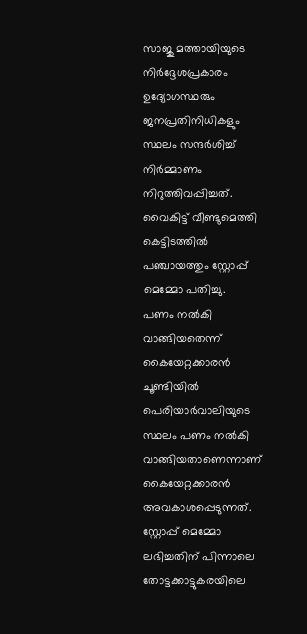സാജു മത്തായിയുടെ നിർദ്ദേശപ്രകാരം ഉദ്യോഗസ്ഥരും ജനപ്രതിനിധികളും സ്ഥലം സന്ദർശിച്ച് നിർമ്മാണം നിറുത്തിവപ്പിച്ചത്. വൈകിട്ട് വീണ്ടുമെത്തി കെട്ടിടത്തിൽ പഞ്ചായത്തും സ്റ്റോപ്പ് മെമ്മോ പതിച്ചു.
പണം നൽകി വാങ്ങിയതെന്ന് കൈയേറ്റക്കാരൻ
ചൂണ്ടിയിൽ പെരിയാർവാലിയുടെ സ്ഥലം പണം നൽകി വാങ്ങിയതാണെന്നാണ് കൈയേറ്റക്കാരൻ അവകാശപ്പെടുന്നത്. സ്റ്റോപ്പ് മെമ്മോ ലഭിച്ചതിന് പിന്നാലെ തോട്ടക്കാട്ടുകരയിലെ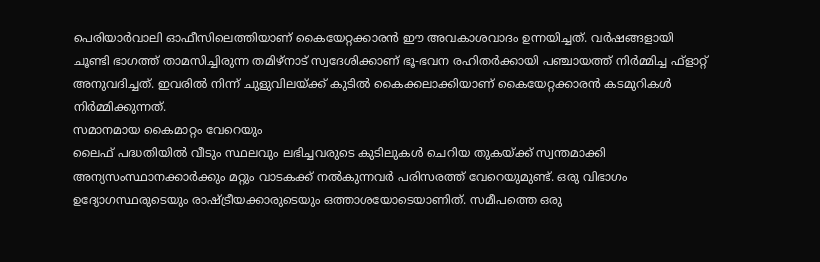പെരിയാർവാലി ഓഫീസിലെത്തിയാണ് കൈയേറ്റക്കാരൻ ഈ അവകാശവാദം ഉന്നയിച്ചത്. വർഷങ്ങളായി ചൂണ്ടി ഭാഗത്ത് താമസിച്ചിരുന്ന തമിഴ്നാട് സ്വദേശിക്കാണ് ഭൂ-ഭവന രഹിതർക്കായി പഞ്ചായത്ത് നിർമ്മിച്ച ഫ്ളാറ്റ് അനുവദിച്ചത്. ഇവരിൽ നിന്ന് ചുളുവിലയ്ക്ക് കുടിൽ കൈക്കലാക്കിയാണ് കൈയേറ്റക്കാരൻ കടമുറികൾ നിർമ്മിക്കുന്നത്.
സമാനമായ കൈമാറ്റം വേറെയും
ലൈഫ് പദ്ധതിയിൽ വീടും സ്ഥലവും ലഭിച്ചവരുടെ കുടിലുകൾ ചെറിയ തുകയ്ക്ക് സ്വന്തമാക്കി അന്യസംസ്ഥാനക്കാർക്കും മറ്റും വാടകക്ക് നൽകുന്നവർ പരിസരത്ത് വേറെയുമുണ്ട്. ഒരു വിഭാഗം ഉദ്യോഗസ്ഥരുടെയും രാഷ്ട്രീയക്കാരുടെയും ഒത്താശയോടെയാണിത്. സമീപത്തെ ഒരു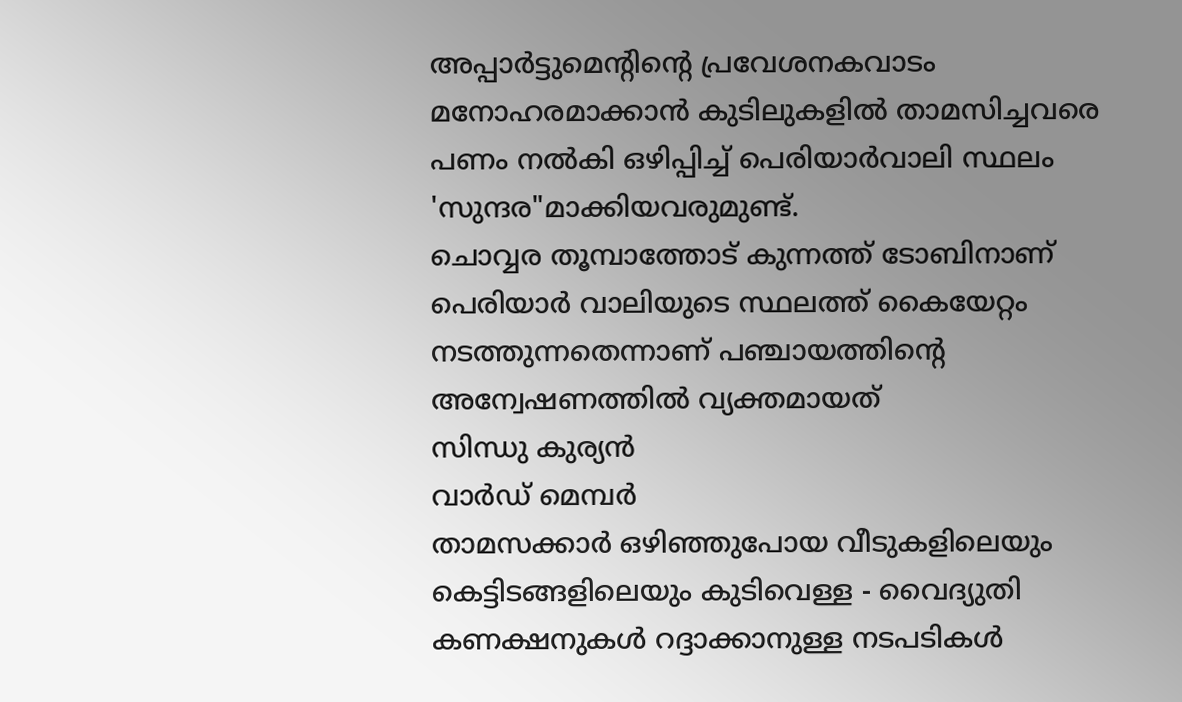അപ്പാർട്ടുമെന്റിന്റെ പ്രവേശനകവാടം മനോഹരമാക്കാൻ കുടിലുകളിൽ താമസിച്ചവരെ പണം നൽകി ഒഴിപ്പിച്ച് പെരിയാർവാലി സ്ഥലം 'സുന്ദര"മാക്കിയവരുമുണ്ട്.
ചൊവ്വര തൂമ്പാത്തോട് കുന്നത്ത് ടോബിനാണ് പെരിയാർ വാലിയുടെ സ്ഥലത്ത് കൈയേറ്റം നടത്തുന്നതെന്നാണ് പഞ്ചായത്തിന്റെ അന്വേഷണത്തിൽ വ്യക്തമായത്
സിന്ധു കുര്യൻ
വാർഡ് മെമ്പർ
താമസക്കാർ ഒഴിഞ്ഞുപോയ വീടുകളിലെയും കെട്ടിടങ്ങളിലെയും കുടിവെള്ള - വൈദ്യുതി കണക്ഷനുകൾ റദ്ദാക്കാനുള്ള നടപടികൾ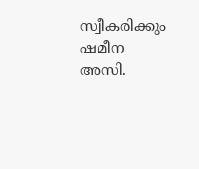സ്വീകരിക്കും
ഷമീന
അസി.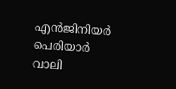എൻജിനിയർ
പെരിയാർ വാലി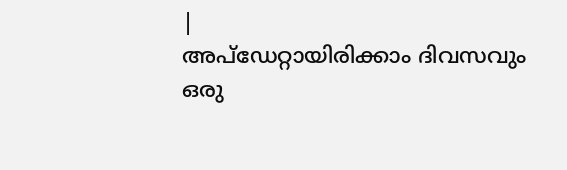|
അപ്ഡേറ്റായിരിക്കാം ദിവസവും
ഒരു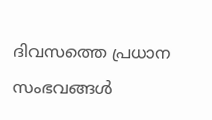ദിവസത്തെ പ്രധാന സംഭവങ്ങൾ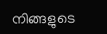നിങ്ങളുടെ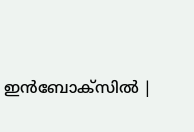ഇൻബോക്സിൽ |